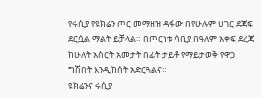የሩሲያ የዩክሬን ጦር መማዘዝ ዳፋው በየሁሉም ሀገር ደጃፍ ደርሷል ማልት ይቻላል። በጦርነቱ ሳቢያ በዓለም አቀፍ ደረጃ ከሁለት አስርት አመታት በፊት ታይቶ የማይታወቅ የዋጋ ግሽበት እንዲከሰት አድርጓልና።
ዩክሬንና ሩሲያ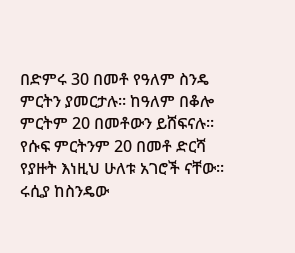በድምሩ 30 በመቶ የዓለም ስንዴ ምርትን ያመርታሉ። ከዓለም በቆሎ ምርትም 20 በመቶውን ይሸፍናሉ፡፡ የሱፍ ምርትንም 20 በመቶ ድርሻ የያዙት እነዚህ ሁለቱ አገሮች ናቸው፡፡
ሩሲያ ከስንዴው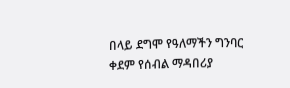በላይ ደግሞ የዓለማችን ግንባር ቀደም የሰብል ማዳበሪያ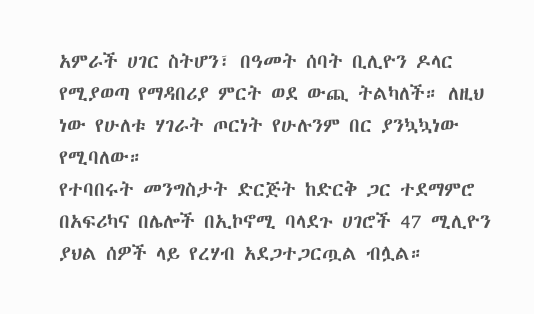አምራች ሀገር ስትሆን፣ በዓመት ሰባት ቢሊዮን ዶላር የሚያወጣ የማዳበሪያ ምርት ወደ ውጪ ትልካለች። ለዚህ ነው የሁለቱ ሃገራት ጦርነት የሁሉንም በር ያንኳኳነው የሚባለው።
የተባበሩት መንግስታት ድርጅት ከድርቅ ጋር ተደማምሮ በአፍሪካና በሌሎች በኢኮኖሚ ባላደጉ ሀገሮች 47 ሚሊዮን ያህል ሰዎች ላይ የረሃብ አደጋተጋርጧል ብሏል።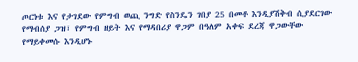ጦርነቱ እና የታገደው የምግብ ወጪ ንግድ የስንዴን ገበያ 25 በመቶ እንዲያሽቅብ ሲያደርገው የማብሰያ ጋዝ፣ የምግብ ዘይት እና የማዳበሪያ ዋጋም በዓለም አቀፍ ደረጃ ዋጋውቸው የማይቀመሱ እንዲሆኑ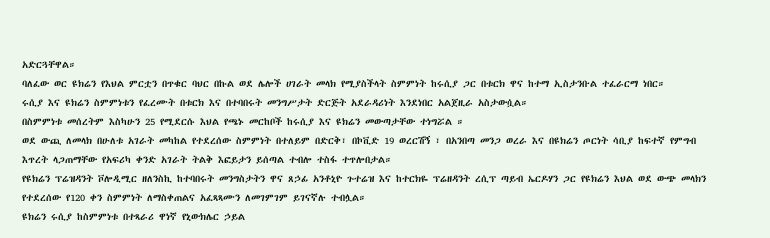አድርጓቸዋል።
ባለፈው ወር ዩክሬን የእህል ምርቷን በጥቁር ባህር በኩል ወደ ሌሎች ሀገራት መላክ የሚያስችላት ስምምነት ከሩሲያ ጋር በቱርክ ዋና ከተማ ኢስታንቡል ተፈራርማ ነበር።
ሩሲያ እና ዩክሬን ስምምነቱን የፈረሙት በቱርክ እና በተባበሩት መንግሥታት ድርጅት አደራዳሪነት እንደነበር አልጀዚራ አስታውሷል።
በስምምነቱ መሰረትም እስካሁን 25 የሚደርሱ እህል የጫኑ መርከቦች ከሩሲያ እና ዩክሬን መውጣታቸው ተነግሯል ።
ወደ ውጪ ለመላክ በሁለቱ አገራት መካከል የተደረሰው ስምምነት በተለይም በድርቅ፣ በኮቪድ 19 ወረርሽኝ ፣ በአንበጣ መንጋ ወረራ እና በዩክሬን ጦርነት ሳቢያ ከፍተኛ የምግብ እጥረት ላጋጠማቸው የአፍሪካ ቀንድ አገራት ትልቅ እፎይታን ይሰጣል ተብሎ ተስፋ ተጥሎበታል።
የዩክሬን ፕሬዝዳንት ቮሎዲሚር ዘለንስኪ ከተባበሩት መንግስታትን ዋና ጸኃፊ አንቶኒዮ ጉተሬዝ እና ከተርክዬ ፕሬዘዳንት ረሲፕ ጣይብ ኤርዶሃን ጋር የዩክሬን እህል ወደ ውጭ መላክን የተደረሰው የ120 ቀን ስምምነት ለማስቀጠልና አፈጻጻሙን ለመገምገም ይገናኛሉ ተብሏል።
ዩክሬን ሩሲያ ከስምምነቱ በተጻራሪ ዋነኛ የኒውክሌር ኃይል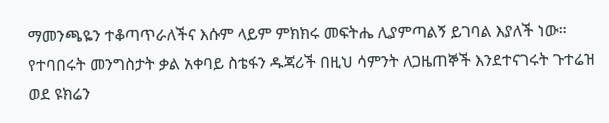ማመንጫዬን ተቆጣጥራለችና እሱም ላይም ምክክሩ መፍትሔ ሊያምጣልኝ ይገባል እያለች ነው።
የተባበሩት መንግስታት ቃል አቀባይ ስቴፋን ዱጃሪች በዚህ ሳምንት ለጋዜጠኞች እንደተናገሩት ጉተሬዝ ወደ ዩክሬን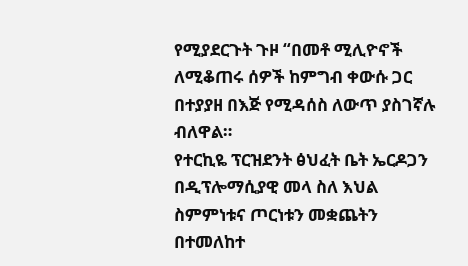የሚያደርጉት ጉዞ “በመቶ ሚሊዮኖች ለሚቆጠሩ ሰዎች ከምግብ ቀውሱ ጋር በተያያዘ በእጅ የሚዳሰስ ለውጥ ያስገኛሉ ብለዋል።
የተርኪዬ ፕርዝደንት ፅህፈት ቤት ኤርዶጋን በዲፕሎማሲያዊ መላ ስለ እህል ስምምነቱና ጦርነቱን መቋጨትን በተመለከተ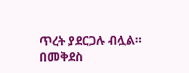ጥረት ያደርጋሉ ብሏል።
በመቅደስ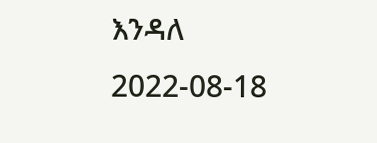እንዳለ
2022-08-18